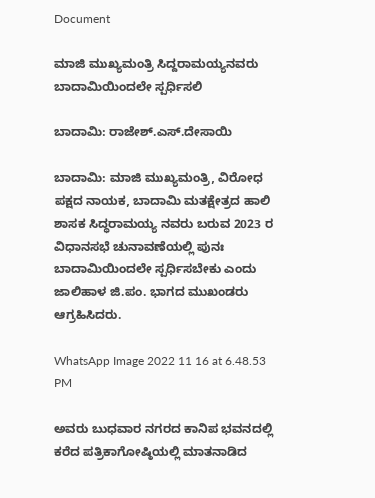Document

ಮಾಜಿ ಮುಖ್ಯಮಂತ್ರಿ ಸಿದ್ದರಾಮಯ್ಯನವರು ಬಾದಾಮಿಯಿಂದಲೇ ಸ್ಪರ್ಧಿಸಲಿ

ಬಾದಾಮಿ: ರಾಜೇಶ್.ಎಸ್.ದೇಸಾಯಿ

ಬಾದಾಮಿ: ಮಾಜಿ ಮುಖ್ಯಮಂತ್ರಿ, ವಿರೋಧ ಪಕ್ಷದ ನಾಯಕ, ಬಾದಾಮಿ ಮತಕ್ಷೇತ್ರದ ಹಾಲಿ ಶಾಸಕ ಸಿದ್ಧರಾಮಯ್ಯ ನವರು ಬರುವ 2023 ರ ವಿಧಾನಸಭೆ ಚುನಾವಣೆಯಲ್ಲಿ ಪುನಃ ಬಾದಾಮಿಯಿಂದಲೇ ಸ್ಪರ್ಧಿಸಬೇಕು ಎಂದು ಜಾಲಿಹಾಳ ಜಿ.ಪಂ. ಭಾಗದ ಮುಖಂಡರು ಆಗ್ರಹಿಸಿದರು.

WhatsApp Image 2022 11 16 at 6.48.53 PM

ಅವರು ಬುಧವಾರ ನಗರದ ಕಾನಿಪ ಭವನದಲ್ಲಿ ಕರೆದ ಪತ್ರಿಕಾಗೋಷ್ಠಿಯಲ್ಲಿ ಮಾತನಾಡಿದ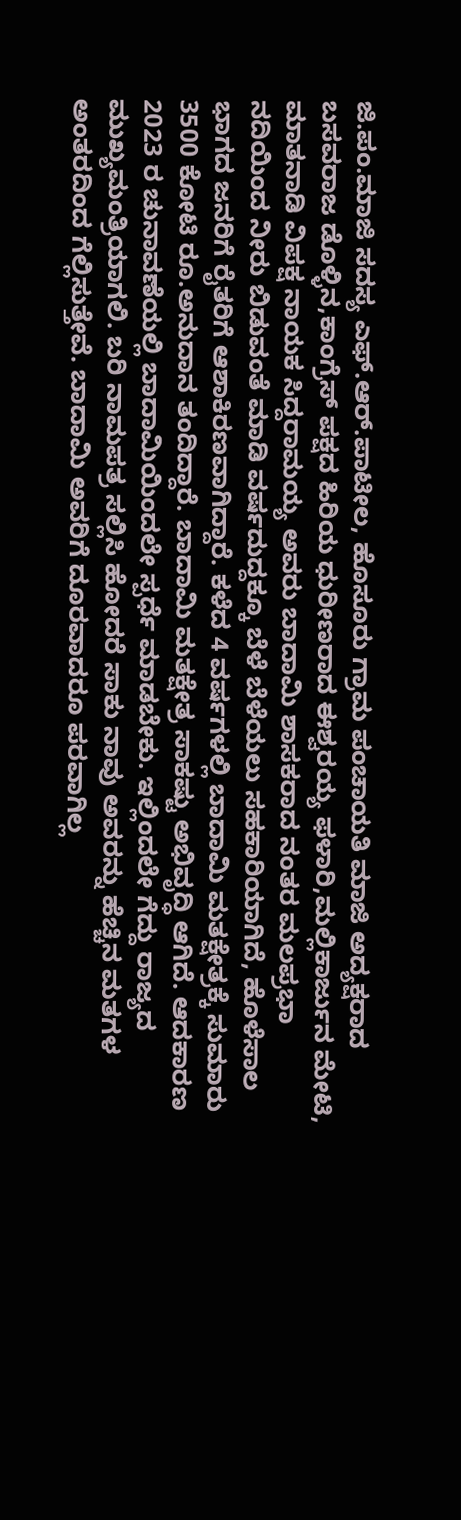ಜಿ.ಪಂ.ಮಾಜಿ ಸದಸ್ಯ ಎಫ್.ಆರ್.ಪಾಟೀಲ, ಹೊಸೂರು ಗ್ರಾಮ ಪಂಚಾಯತಿ ಮಾಜಿ ಅದ್ಯಕ್ಷರಾದ ಬಸವರಾಜ ಡೊಳ್ಳಿನ,ಕಾಂಗ್ರೆಸ್ ಪಕ್ಷದ ಹಿರಿಯ ಧುರೀಣರಾದ ಈಶ್ವರಯ್ಯ ಫಳಾರಿ,ಮಲ್ಲಿಕಾರ್ಜುನ ಮೇಟಿ, ಮಾತನಾಡಿ ವಿಪಕ್ಷ ನಾಯಕ ಸಿದ್ದರಾಮಯ್ಯ ಅವರು ಬಾದಾಮಿ ಶಾಸಕರಾದ ನಂತರ ಮಲಪ್ರಭಾ ನದಿಯಿಂದ ನೀರು ಬಿಡುವಂತೆ ಮಾಡಿ ವರ್ಷದುದ್ದಕ್ಕೂ ಬೆಳೆ ಬೆಳೆಯಲು ಸಹಕಾರಿಯಾಗಿದೆ, ಹೊಳೆಸಾಲ ಭಾಗದ ಜನರಿಗೆ ರೈತರಿಗೆ ಆಶಾಕಿರಣವಾಗಿದ್ದಾರೆ. ಕಳೆದ 4 ವರ್ಷಗಳಲ್ಲಿ ಬಾದಾಮಿ ಮತಕ್ಷೇತ್ರಕ್ಕೆ ಸುಮಾರು 3500 ಕೋಟಿ ರೂ.ಅನುದಾನ ತಂದಿದ್ದಾರೆ. ಬಾದಾಮಿ ಮತಕ್ಷೇತ್ರ ಸಾಕಷ್ಟು ಅಭಿವೃದ್ಧಿ ಆಗಿದೆ. ಆದಕಾರಣ 2023 ರ ಚುನಾವಣೆಯಲ್ಲಿ ಬಾದಾಮಿಯಿಂದಲೇ ಸ್ಪರ್ಧೆ ಮಾಡಬೇಕು. ಇಲ್ಲಿಂದಲೇ ಗೆದ್ದು ರಾಜ್ಯದ ಮುಖ್ಯಮಂತ್ರಿಯಾಗಲಿ. ಬರಿ ನಾಮಪತ್ರ ಸಲ್ಲಿಸಿ ಹೋದರೆ ಸಾಕು ನಾವು ಅವರನ್ನು ಹೆಚ್ಚಿನ‌ ಮತಗಳ ಅಂತರದಿಂದ ಗೆಲ್ಲಿಸುತ್ತೇವೆ. ಬಾದಾಮಿ ಅವರಿಗೆ ದೂರವಾದರೂ ಪರವಾಗಿಲ್ಲ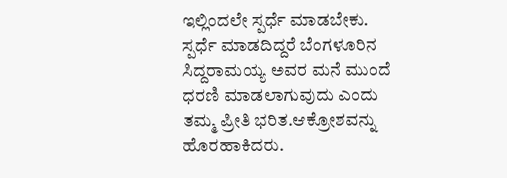ಇಲ್ಲಿಂದಲೇ ಸ್ಪರ್ಧೆ ಮಾಡಬೇಕು. ಸ್ಪರ್ಧೆ ಮಾಡದಿದ್ದರೆ ಬೆಂಗಳೂರಿನ ಸಿದ್ದರಾಮಯ್ಯ ಅವರ ಮನೆ ಮುಂದೆ ಧರಣಿ ಮಾಡಲಾಗುವುದು ಎಂದು ತಮ್ಮ ಪ್ರೀತಿ ಭರಿತ.ಆಕ್ರೋಶವನ್ನು ಹೊರಹಾಕಿದರು.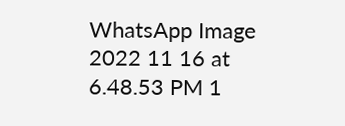WhatsApp Image 2022 11 16 at 6.48.53 PM 1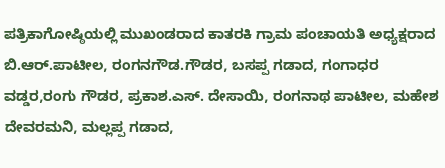ಪತ್ರಿಕಾಗೋಷ್ಠಿಯಲ್ಲಿ ಮುಖಂಡರಾದ ಕಾತರಕಿ ಗ್ರಾಮ ಪಂಚಾಯತಿ ಅಧ್ಯಕ್ಷರಾದ ಬಿ.ಆರ್.ಪಾಟೀಲ, ರಂಗನಗೌಡ.ಗೌಡರ, ಬಸಪ್ಪ ಗಡಾದ, ಗಂಗಾಧರ ವಡ್ಡರ,ರಂಗು ಗೌಡರ, ಪ್ರಕಾಶ.ಎಸ್. ದೇಸಾಯಿ, ರಂಗನಾಥ ಪಾಟೀಲ, ಮಹೇಶ ದೇವರಮನಿ, ಮಲ್ಲಪ್ಪ ಗಡಾದ,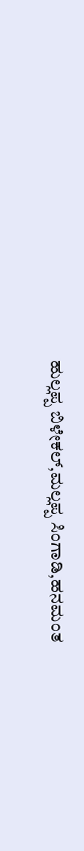ಹುಲ್ಲಪ್ಪ ಬಿಳೇಕಲ್,ಮಲ್ಲಪ್ಪ ಸಿಂಗಾಡಿ,ಹನಮಂತ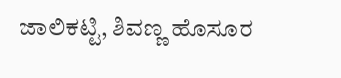ಜಾಲಿಕಟ್ಟಿ, ಶಿವಣ್ಣ ಹೊಸೂರ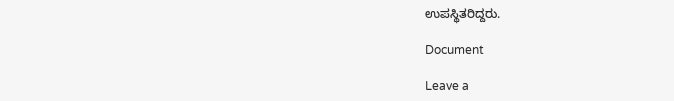ಉಪಸ್ಥಿತರಿದ್ದರು.

Document

Leave a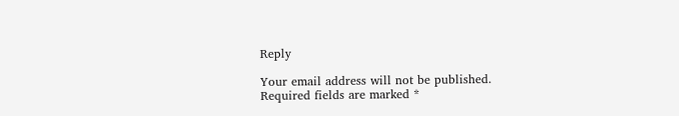Reply

Your email address will not be published. Required fields are marked *